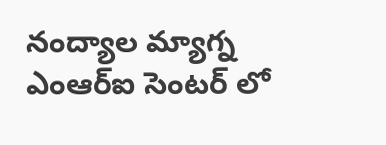నంద్యాల మ్యాగ్న ఎంఆర్ఐ సెంటర్ లో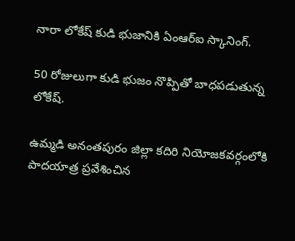నారా లోకేష్ కుడి భుజానికి ఏంఆర్ఐ స్కానింగ్.

50 రోజులుగా కుడి భుజం నొప్పితో బాధపడుతున్న లోకేష్.

ఉమ్మడి అనంతపురం జిల్లా కదిరి నియోజకవర్గంలోకి పాదయాత్ర ప్రవేశించిన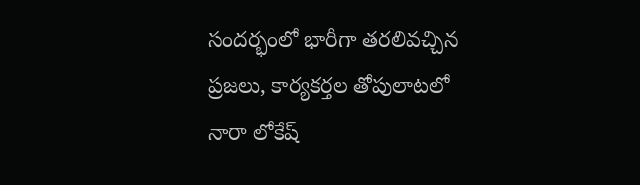సందర్భంలో భారీగా తరలివచ్చిన ప్రజలు, కార్యకర్తల తోపులాటలో నారా లోకేష్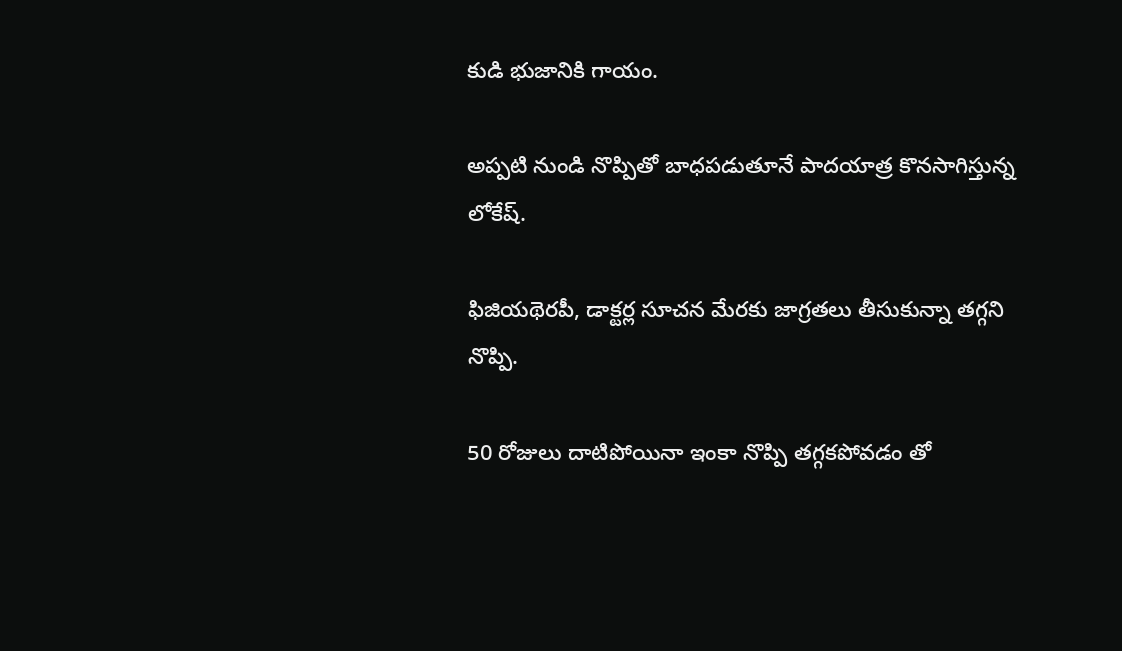కుడి భుజానికి గాయం.

అప్పటి నుండి నొప్పితో బాధపడుతూనే పాదయాత్ర కొనసాగిస్తున్న లోకేష్.

ఫిజియథెరపీ, డాక్టర్ల సూచన మేరకు జాగ్రతలు తీసుకున్నా తగ్గని నొప్పి.

50 రోజులు దాటిపోయినా ఇంకా నొప్పి తగ్గకపోవడం తో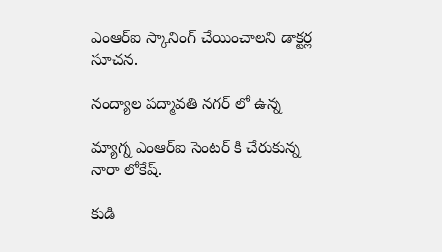ఎంఆర్ఐ స్కానింగ్ చేయించాలని డాక్టర్ల సూచన.

నంద్యాల పద్మావతి నగర్ లో ఉన్న

మ్యాగ్న ఎంఆర్ఐ సెంటర్ కి చేరుకున్న నారా లోకేష్.

కుడి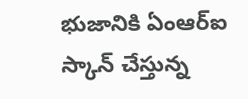భుజానికి ఏంఆర్ఐ స్కాన్ చేస్తున్న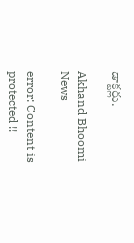డాక్టర్లు.

Akhand Bhoomi News

error: Content is protected !!